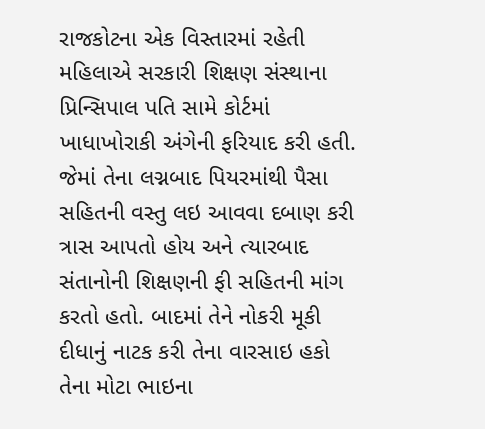રાજકોટના એક વિસ્તારમાં રહેતી મહિલાએ સરકારી શિક્ષણ સંસ્થાના પ્રિન્સિપાલ પતિ સામે કોર્ટમાં ખાધાખોરાકી અંગેની ફરિયાદ કરી હતી. જેમાં તેના લગ્નબાદ પિયરમાંથી પૈસા સહિતની વસ્તુ લઇ આવવા દબાણ કરી ત્રાસ આપતો હોય અને ત્યારબાદ સંતાનોની શિક્ષણની ફી સહિતની માંગ કરતો હતો. બાદમાં તેને નોકરી મૂકી દીધાનું નાટક કરી તેના વારસાઇ હકો તેના મોટા ભાઇના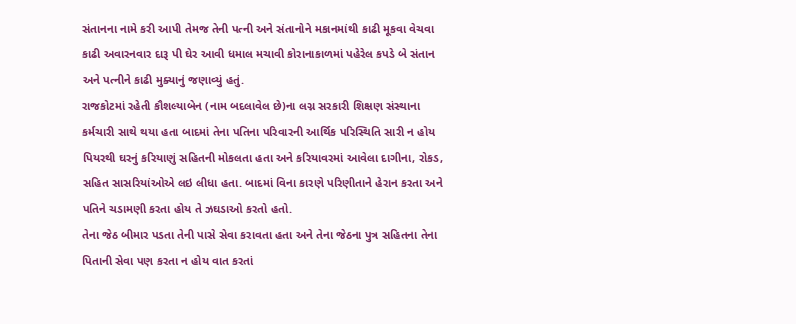સંતાનના નામે કરી આપી તેમજ તેની પત્ની અને સંતાનોને મકાનમાંથી કાઢી મૂકવા વેચવા કાઢી અવારનવાર દારૂ પી ઘેર આવી ધમાલ મચાવી કોરાનાકાળમાં પહેરેલ કપડે બે સંતાન અને પત્નીને કાઢી મુક્યાનું જણાવ્યું હતું.
રાજકોટમાં રહેતી કૌશલ્યાબેન (નામ બદલાવેલ છે)ના લગ્ન સરકારી શિક્ષણ સંસ્થાના કર્મચારી સાથે થયા હતા બાદમાં તેના પતિના પરિવારની આર્થિક પરિસ્થિતિ સારી ન હોય પિયરથી ઘરનું કરિયાણું સહિતની મોકલતા હતા અને કરિયાવરમાં આવેલા દાગીના, રોકડ, સહિત સાસરિયાંઓએ લઇ લીધા હતા. બાદમાં વિના કારણે પરિણીતાને હેરાન કરતા અને પતિને ચડામણી કરતા હોય તે ઝઘડાઓ કરતો હતો.
તેના જેઠ બીમાર પડતા તેની પાસે સેવા કરાવતા હતા અને તેના જેઠના પુત્ર સહિતના તેના પિતાની સેવા પણ કરતા ન હોય વાત કરતાં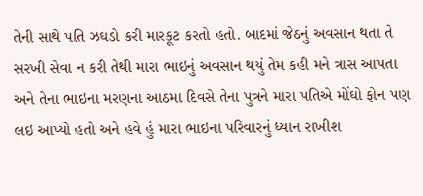તેની સાથે પતિ ઝઘડો કરી મારકૂટ કરતો હતો. બાદમાં જેઠનું અવસાન થતા તે સરખી સેવા ન કરી તેથી મારા ભાઇનું અવસાન થયું તેમ કહી મને ત્રાસ આપતા અને તેના ભાઇના મરણના આઠમા દિવસે તેના પુત્રને મારા પતિએ મોંઘો ફોન પણ લઇ આપ્યો હતો અને હવે હું મારા ભાઇના પરિવારનું ધ્યાન રાખીશ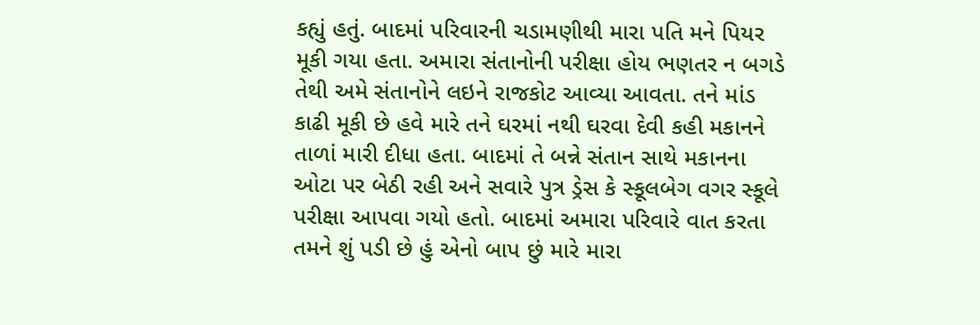કહ્યું હતું. બાદમાં પરિવારની ચડામણીથી મારા પતિ મને પિયર મૂકી ગયા હતા. અમારા સંતાનોની પરીક્ષા હોય ભણતર ન બગડે તેથી અમે સંતાનોને લઇને રાજકોટ આવ્યા આવતા. તને માંડ કાઢી મૂકી છે હવે મારે તને ઘરમાં નથી ઘરવા દેવી કહી મકાનને તાળાં મારી દીધા હતા. બાદમાં તે બન્ને સંતાન સાથે મકાનના ઓટા પર બેઠી રહી અને સવારે પુત્ર ડ્રેસ કે સ્કૂલબેગ વગર સ્કૂલે પરીક્ષા આપવા ગયો હતો. બાદમાં અમારા પરિવારે વાત કરતા તમને શું પડી છે હું એનો બાપ છું મારે મારા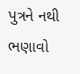પુત્રને નથી ભણાવો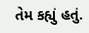તેમ કહ્યું હતું.